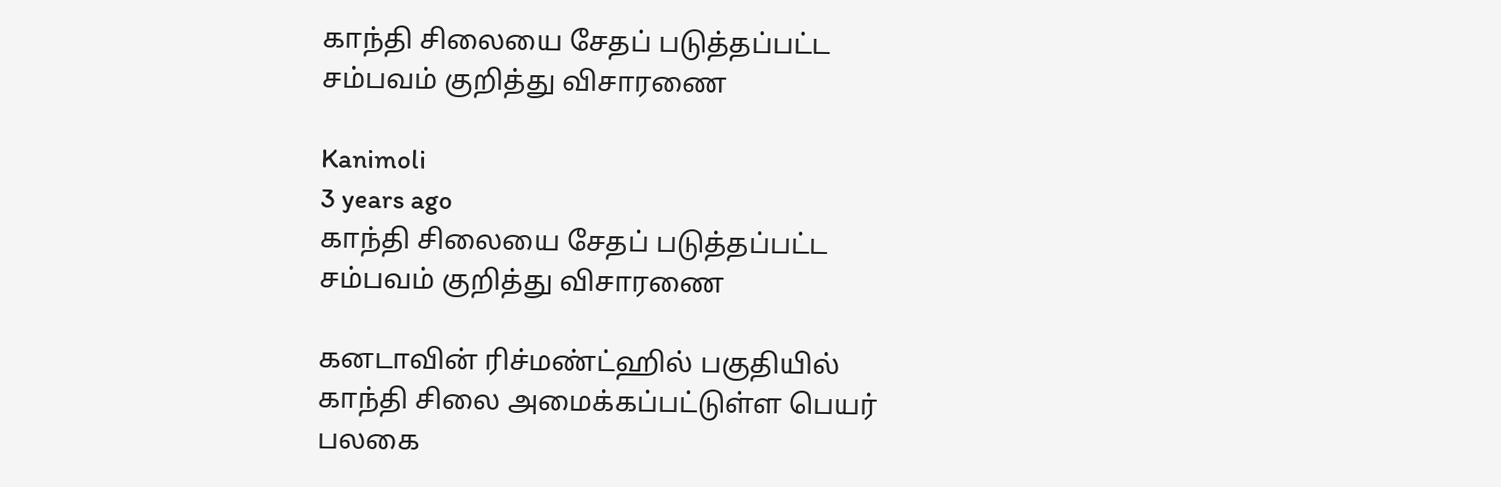காந்தி சிலையை சேதப் படுத்தப்பட்ட சம்பவம் குறித்து விசாரணை

Kanimoli
3 years ago
காந்தி சிலையை சேதப் படுத்தப்பட்ட சம்பவம் குறித்து விசாரணை

கனடாவின் ரிச்மண்ட்ஹில் பகுதியில் காந்தி சிலை அமைக்கப்பட்டுள்ள பெயர் பலகை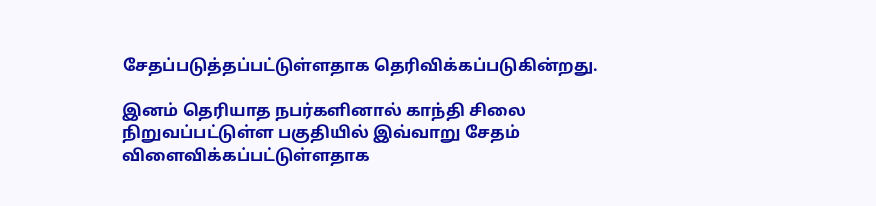சேதப்படுத்தப்பட்டுள்ளதாக தெரிவிக்கப்படுகின்றது.

இனம் தெரியாத நபர்களினால் காந்தி சிலை நிறுவப்பட்டுள்ள பகுதியில் இவ்வாறு சேதம் விளைவிக்கப்பட்டுள்ளதாக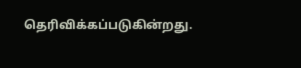தெரிவிக்கப்படுகின்றது.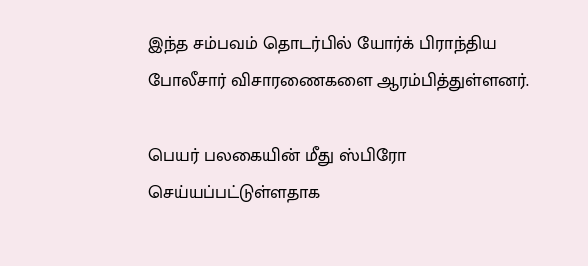இந்த சம்பவம் தொடர்பில் யோர்க் பிராந்திய போலீசார் விசாரணைகளை ஆரம்பித்துள்ளனர்.

பெயர் பலகையின் மீது ஸ்பிரோ செய்யப்பட்டுள்ளதாக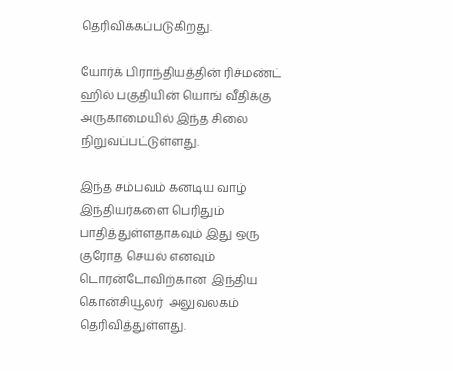தெரிவிக்கப்படுகிறது.

யோர்க் பிராந்தியத்தின் ரிச்மண்ட் ஹில் பகுதியின் யொங் வீதிக்கு அருகாமையில் இந்த சிலை நிறுவப்பட்டுள்ளது.

இந்த சம்பவம் கனடிய வாழ் இந்தியர்களை பெரிதும் பாதித்துள்ளதாகவும் இது ஒரு குரோத செயல் எனவும் டொரன்டோவிற்கான  இந்திய கொன்சியூலர்  அலுவலகம் தெரிவித்துள்ளது.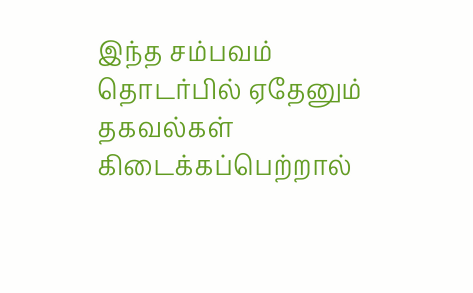இந்த சம்பவம் தொடர்பில் ஏதேனும் தகவல்கள் கிடைக்கப்பெற்றால்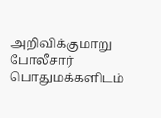அறிவிக்குமாறு போலீசார் பொதுமக்களிடம்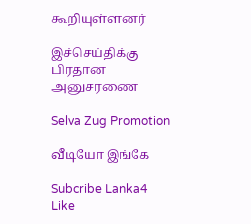கூறியுள்ளனர்

இச்செய்திக்கு பிரதான அனுசரணை

Selva Zug Promotion

வீடியோ இங்கே

Subcribe Lanka4
Like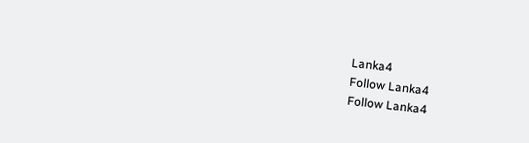Lanka4
Follow Lanka4
Follow Lanka4